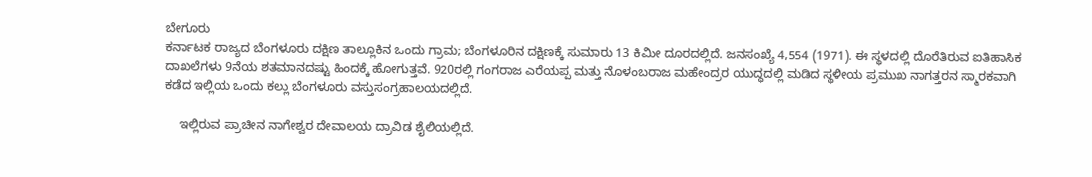ಬೇಗೂರು
ಕರ್ನಾಟಕ ರಾಜ್ಯದ ಬೆಂಗಳೂರು ದಕ್ಷಿಣ ತಾಲ್ಲೂಕಿನ ಒಂದು ಗ್ರಾಮ; ಬೆಂಗಳೂರಿನ ದಕ್ಷಿಣಕ್ಕೆ ಸುಮಾರು 13 ಕಿಮೀ ದೂರದಲ್ಲಿದೆ. ಜನಸಂಖ್ಯೆ 4,554 (1971). ಈ ಸ್ಥಳದಲ್ಲಿ ದೊರೆತಿರುವ ಐತಿಹಾಸಿಕ ದಾಖಲೆಗಳು 9ನೆಯ ಶತಮಾನದಷ್ಟು ಹಿಂದಕ್ಕೆ ಹೋಗುತ್ತವೆ. 920ರಲ್ಲಿ ಗಂಗರಾಜ ಎರೆಯಪ್ಪ ಮತ್ತು ನೊಳಂಬರಾಜ ಮಹೇಂದ್ರರ ಯುದ್ಧದಲ್ಲಿ ಮಡಿದ ಸ್ಥಳೀಯ ಪ್ರಮುಖ ನಾಗತ್ತರನ ಸ್ಮಾರಕವಾಗಿ ಕಡೆದ ಇಲ್ಲಿಯ ಒಂದು ಕಲ್ಲು ಬೆಂಗಳೂರು ವಸ್ತುಸಂಗ್ರಹಾಲಯದಲ್ಲಿದೆ.

    ಇಲ್ಲಿರುವ ಪ್ರಾಚೀನ ನಾಗೇಶ್ವರ ದೇವಾಲಯ ದ್ರಾವಿಡ ಶೈಲಿಯಲ್ಲಿದೆ.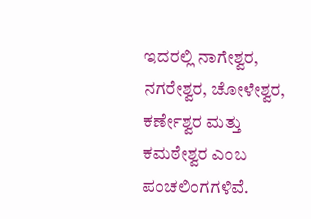ಇದರಲ್ಲಿ ನಾಗೇಶ್ವರ, ನಗರೇಶ್ವರ, ಚೋಳೇಶ್ವರ, ಕರ್ಣೇಶ್ವರ ಮತ್ತು ಕಮಠೇಶ್ವರ ಎಂಬ ಪಂಚಲಿಂಗಗಳಿವೆ.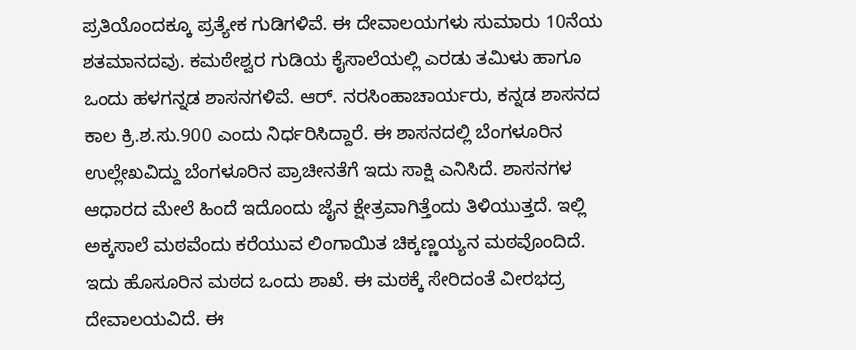ಪ್ರತಿಯೊಂದಕ್ಕೂ ಪ್ರತ್ಯೇಕ ಗುಡಿಗಳಿವೆ. ಈ ದೇವಾಲಯಗಳು ಸುಮಾರು 10ನೆಯ ಶತಮಾನದವು. ಕಮಠೇಶ್ವರ ಗುಡಿಯ ಕೈಸಾಲೆಯಲ್ಲಿ ಎರಡು ತಮಿಳು ಹಾಗೂ ಒಂದು ಹಳಗನ್ನಡ ಶಾಸನಗಳಿವೆ. ಆರ್. ನರಸಿಂಹಾಚಾರ್ಯರು, ಕನ್ನಡ ಶಾಸನದ ಕಾಲ ಕ್ರಿ.ಶ.ಸು.900 ಎಂದು ನಿರ್ಧರಿಸಿದ್ದಾರೆ. ಈ ಶಾಸನದಲ್ಲಿ ಬೆಂಗಳೂರಿನ ಉಲ್ಲೇಖವಿದ್ದು ಬೆಂಗಳೂರಿನ ಪ್ರಾಚೀನತೆಗೆ ಇದು ಸಾಕ್ಷಿ ಎನಿಸಿದೆ. ಶಾಸನಗಳ ಆಧಾರದ ಮೇಲೆ ಹಿಂದೆ ಇದೊಂದು ಜೈನ ಕ್ಷೇತ್ರವಾಗಿತ್ತೆಂದು ತಿಳಿಯುತ್ತದೆ. ಇಲ್ಲಿ ಅಕ್ಕಸಾಲೆ ಮಠವೆಂದು ಕರೆಯುವ ಲಿಂಗಾಯಿತ ಚಿಕ್ಕಣ್ಣಯ್ಯನ ಮಠವೊಂದಿದೆ. ಇದು ಹೊಸೂರಿನ ಮಠದ ಒಂದು ಶಾಖೆ. ಈ ಮಠಕ್ಕೆ ಸೇರಿದಂತೆ ವೀರಭದ್ರ ದೇವಾಲಯವಿದೆ. ಈ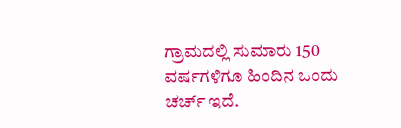ಗ್ರಾಮದಲ್ಲಿ ಸುಮಾರು 150 ವರ್ಷಗಳಿಗೂ ಹಿಂದಿನ ಒಂದು ಚರ್ಚ್ ಇದೆ.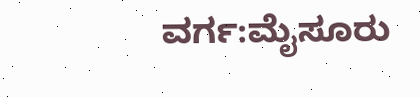ವರ್ಗ:ಮೈಸೂರು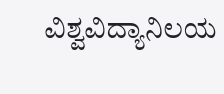ವಿಶ್ವವಿದ್ಯಾನಿಲಯ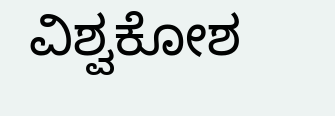ವಿಶ್ವಕೋಶ